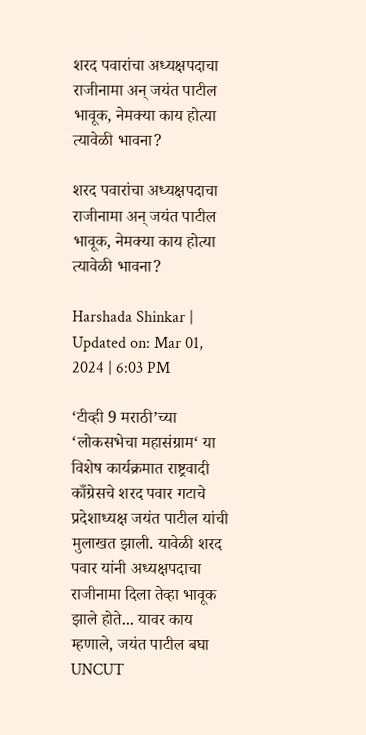शरद पवारांचा अध्यक्षपदाचा राजीनामा अन् जयंत पाटील भावूक, नेमक्या काय होत्या त्यावेळी भावना?

शरद पवारांचा अध्यक्षपदाचा राजीनामा अन् जयंत पाटील भावूक, नेमक्या काय होत्या त्यावेळी भावना?

Harshada Shinkar | Updated on: Mar 01, 2024 | 6:03 PM

‘टीव्ही 9 मराठी’च्या ‘लोकसभेचा महासंग्राम‘ या विशेष कार्यक्रमात राष्ट्रवादी काँग्रेसचे शरद पवार गटाचे प्रदेशाध्यक्ष जयंत पाटील यांची मुलाखत झाली. यावेळी शरद पवार यांनी अध्यक्षपदाचा राजीनामा दिला तेव्हा भावूक झाले होते... यावर काय म्हणाले, जयंत पाटील बघा UNCUT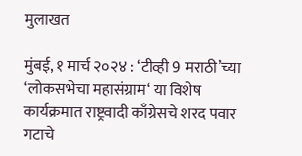मुलाखत

मुंबई, १ मार्च २०२४ : ‘टीव्ही 9 मराठी’च्या ‘लोकसभेचा महासंग्राम‘ या विशेष कार्यक्रमात राष्ट्रवादी काँग्रेसचे शरद पवार गटाचे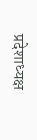प्रदेशाध्यक्ष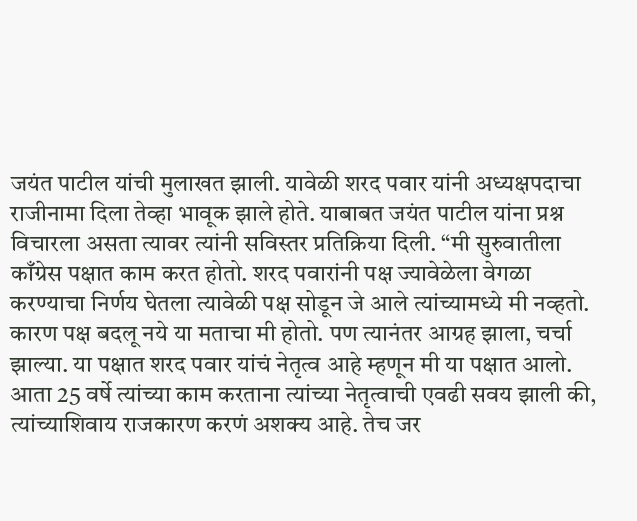जयंत पाटील यांची मुलाखत झाली. यावेळी शरद पवार यांनी अध्यक्षपदाचा राजीनामा दिला तेव्हा भावूक झाले होते. याबाबत जयंत पाटील यांना प्रश्न विचारला असता त्यावर त्यांनी सविस्तर प्रतिक्रिया दिली. “मी सुरुवातीला काँग्रेस पक्षात काम करत होतो. शरद पवारांनी पक्ष ज्यावेळेला वेगळा करण्याचा निर्णय घेतला त्यावेळी पक्ष सोडून जे आले त्यांच्यामध्ये मी नव्हतो. कारण पक्ष बदलू नये या मताचा मी होतो. पण त्यानंतर आग्रह झाला, चर्चा झाल्या. या पक्षात शरद पवार यांचं नेतृत्व आहे म्हणून मी या पक्षात आलो. आता 25 वर्षे त्यांच्या काम करताना त्यांच्या नेतृत्वाची एवढी सवय झाली की, त्यांच्याशिवाय राजकारण करणं अशक्य आहे. तेच जर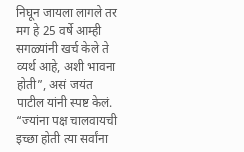निघून जायला लागले तर मग हे 25 वर्षे आम्ही सगळ्यांनी खर्च केले ते व्यर्थ आहे, अशी भावना होती”, असं जयंत पाटील यांनी स्पष्ट केलं. “ज्यांना पक्ष चालवायची इच्छा होती त्या सर्वांना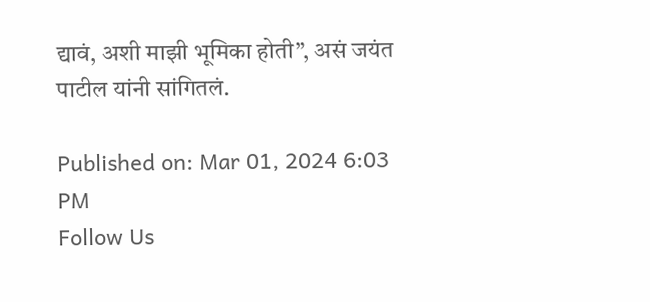द्यावं, अशी माझी भूमिका होती”, असं जयंत पाटील यांनी सांगितलं.

Published on: Mar 01, 2024 6:03 PM
Follow Us